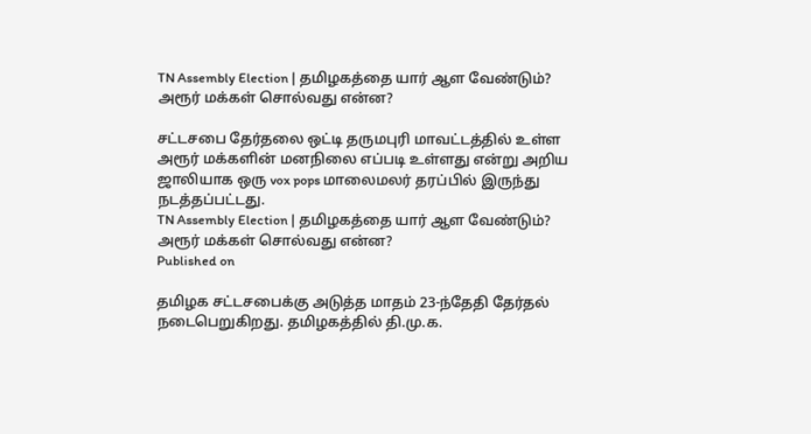TN Assembly Election | தமிழகத்தை யார் ஆள வேண்டும்? அரூர் மக்கள் சொல்வது என்ன?

சட்டசபை தேர்தலை ஒட்டி தருமபுரி மாவட்டத்தில் உள்ள அரூர் மக்களின் மனநிலை எப்படி உள்ளது என்று அறிய ஜாலியாக ஒரு vox pops மாலைமலர் தரப்பில் இருந்து நடத்தப்பட்டது.
TN Assembly Election | தமிழகத்தை யார் ஆள வேண்டும்? அரூர் மக்கள் சொல்வது என்ன?
Published on

தமிழக சட்டசபைக்கு அடுத்த மாதம் 23-ந்தேதி தேர்தல் நடைபெறுகிறது. தமிழகத்தில் தி.மு.க.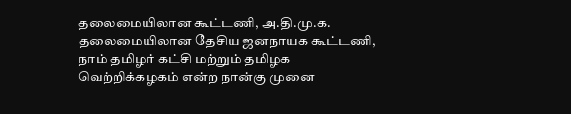தலைமையிலான கூட்டணி, அ.தி.மு.க. தலைமையிலான தேசிய ஜனநாயக கூட்டணி, நாம் தமிழர் கட்சி மற்றும் தமிழக வெற்றிக்கழகம் என்ற நான்கு முனை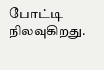போட்டி நிலவுகிறது.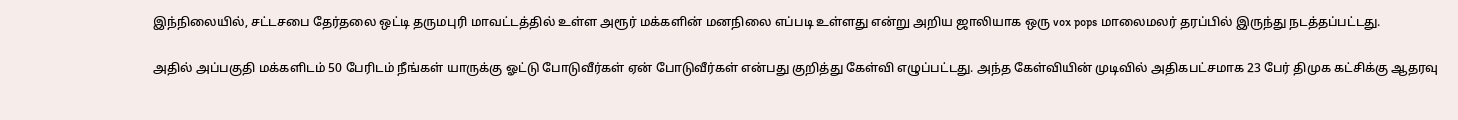இந்நிலையில், சட்டசபை தேர்தலை ஒட்டி தருமபுரி மாவட்டத்தில் உள்ள அரூர் மக்களின் மனநிலை எப்படி உள்ளது என்று அறிய ஜாலியாக ஒரு vox pops மாலைமலர் தரப்பில் இருந்து நடத்தப்பட்டது.

அதில் அப்பகுதி மக்களிடம் 50 பேரிடம் நீங்கள் யாருக்கு ஓட்டு போடுவீர்கள் ஏன் போடுவீர்கள் என்பது குறித்து கேள்வி எழுப்பட்டது. அந்த கேள்வியின் முடிவில் அதிகபட்சமாக 23 பேர் திமுக கட்சிக்கு ஆதரவு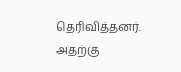தெரிவித்தனர். அதற்கு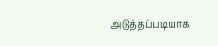அடுத்தப்படியாக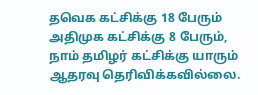தவெக கட்சிக்கு 18 பேரும் அதிமுக கட்சிக்கு 8 பேரும், நாம் தமிழர் கட்சிக்கு யாரும் ஆதரவு தெரிவிக்கவில்லை.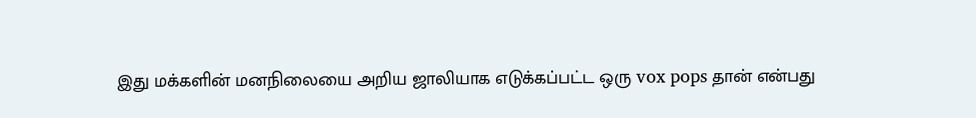இது மக்களின் மனநிலையை அறிய ஜாலியாக எடுக்கப்பட்ட ஒரு vox pops தான் என்பது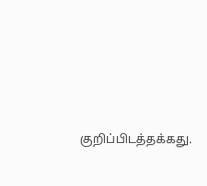குறிப்பிடத்தக்கது.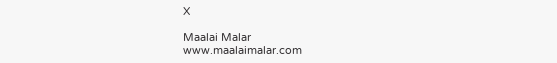X

Maalai Malar
www.maalaimalar.com